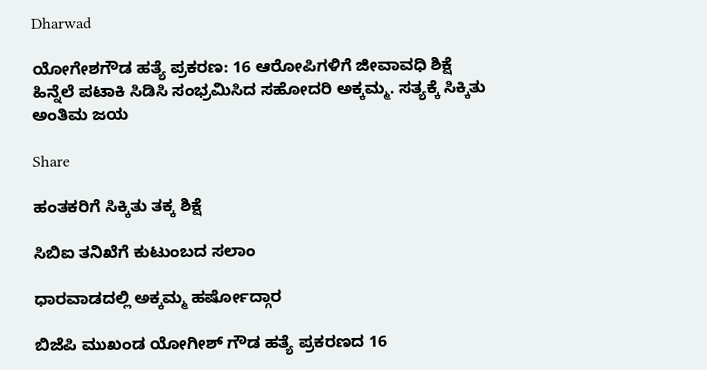Dharwad

ಯೋಗೇಶಗೌಡ ಹತ್ಯೆ ಪ್ರಕರಣ: 16 ಆರೋಪಿಗಳಿಗೆ ಜೀವಾವಧಿ ಶಿಕ್ಷೆ ಹಿನ್ನೆಲೆ ಪಟಾಕಿ ಸಿಡಿಸಿ ಸಂಭ್ರಮಿಸಿದ ಸಹೋದರಿ ಅಕ್ಕಮ್ಮ. ಸತ್ಯಕ್ಕೆ ಸಿಕ್ಕಿತು ಅಂತಿಮ ಜಯ

Share

ಹಂತಕರಿಗೆ ಸಿಕ್ಕಿತು ತಕ್ಕ ಶಿಕ್ಷೆ

ಸಿಬಿಐ ತನಿಖೆಗೆ ಕುಟುಂಬದ ಸಲಾಂ

ಧಾರವಾಡದಲ್ಲಿ ಅಕ್ಕಮ್ಮ ಹರ್ಷೋದ್ಗಾರ

ಬಿಜೆಪಿ ಮುಖಂಡ ಯೋಗೀಶ್ ಗೌಡ ಹತ್ಯೆ ಪ್ರಕರಣದ 16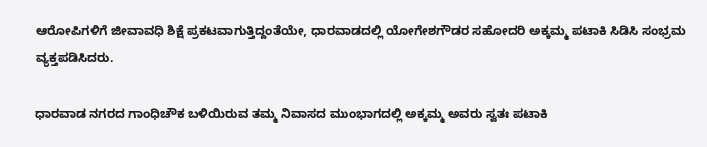ಆರೋಪಿಗಳಿಗೆ ಜೀವಾವಧಿ ಶಿಕ್ಷೆ ಪ್ರಕಟವಾಗುತ್ತಿದ್ದಂತೆಯೇ, ಧಾರವಾಡದಲ್ಲಿ ಯೋಗೇಶಗೌಡರ ಸಹೋದರಿ ಅಕ್ಕಮ್ಮ ಪಟಾಕಿ ಸಿಡಿಸಿ ಸಂಭ್ರಮ ವ್ಯಕ್ತಪಡಿಸಿದರು.

ಧಾರವಾಡ ನಗರದ ಗಾಂಧಿಚೌಕ ಬಳಿಯಿರುವ ತಮ್ಮ ನಿವಾಸದ ಮುಂಭಾಗದಲ್ಲಿ ಅಕ್ಕಮ್ಮ ಅವರು ಸ್ವತಃ ಪಟಾಕಿ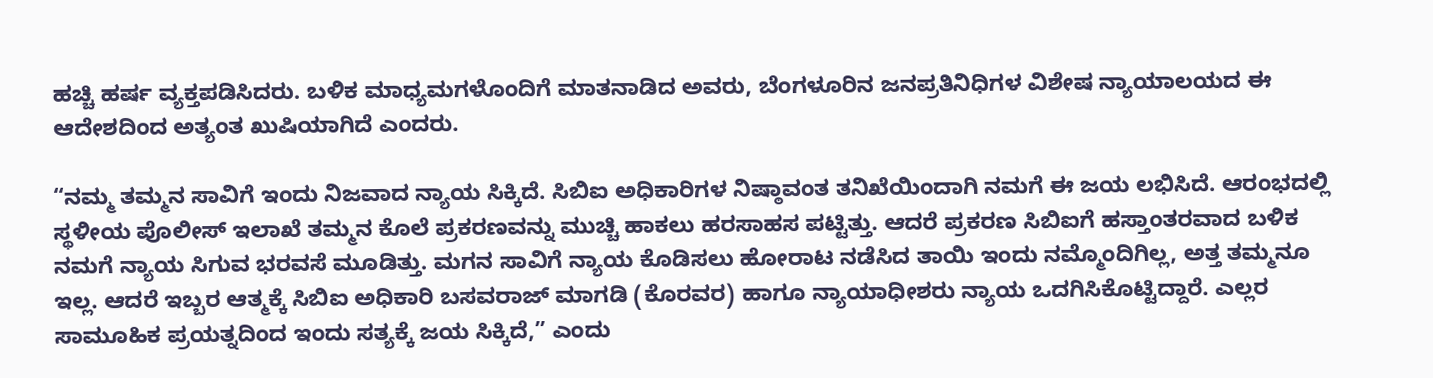ಹಚ್ಚಿ ಹರ್ಷ ವ್ಯಕ್ತಪಡಿಸಿದರು. ಬಳಿಕ ಮಾಧ್ಯಮಗಳೊಂದಿಗೆ ಮಾತನಾಡಿದ ಅವರು, ಬೆಂಗಳೂರಿನ ಜನಪ್ರತಿನಿಧಿಗಳ ವಿಶೇಷ ನ್ಯಾಯಾಲಯದ ಈ ಆದೇಶದಿಂದ ಅತ್ಯಂತ ಖುಷಿಯಾಗಿದೆ ಎಂದರು.

“ನಮ್ಮ ತಮ್ಮನ ಸಾವಿಗೆ ಇಂದು ನಿಜವಾದ ನ್ಯಾಯ ಸಿಕ್ಕಿದೆ. ಸಿಬಿಐ ಅಧಿಕಾರಿಗಳ ನಿಷ್ಠಾವಂತ ತನಿಖೆಯಿಂದಾಗಿ ನಮಗೆ ಈ ಜಯ ಲಭಿಸಿದೆ. ಆರಂಭದಲ್ಲಿ ಸ್ಥಳೀಯ ಪೊಲೀಸ್ ಇಲಾಖೆ ತಮ್ಮನ ಕೊಲೆ ಪ್ರಕರಣವನ್ನು ಮುಚ್ಚಿ ಹಾಕಲು ಹರಸಾಹಸ ಪಟ್ಟಿತ್ತು. ಆದರೆ ಪ್ರಕರಣ ಸಿಬಿಐಗೆ ಹಸ್ತಾಂತರವಾದ ಬಳಿಕ ನಮಗೆ ನ್ಯಾಯ ಸಿಗುವ ಭರವಸೆ ಮೂಡಿತ್ತು. ಮಗನ ಸಾವಿಗೆ ನ್ಯಾಯ ಕೊಡಿಸಲು ಹೋರಾಟ ನಡೆಸಿದ ತಾಯಿ ಇಂದು ನಮ್ಮೊಂದಿಗಿಲ್ಲ, ಅತ್ತ ತಮ್ಮನೂ ಇಲ್ಲ. ಆದರೆ ಇಬ್ಬರ ಆತ್ಮಕ್ಕೆ ಸಿಬಿಐ ಅಧಿಕಾರಿ ಬಸವರಾಜ್ ಮಾಗಡಿ (ಕೊರವರ) ಹಾಗೂ ನ್ಯಾಯಾಧೀಶರು ನ್ಯಾಯ ಒದಗಿಸಿಕೊಟ್ಟಿದ್ದಾರೆ. ಎಲ್ಲರ ಸಾಮೂಹಿಕ ಪ್ರಯತ್ನದಿಂದ ಇಂದು ಸತ್ಯಕ್ಕೆ ಜಯ ಸಿಕ್ಕಿದೆ,” ಎಂದು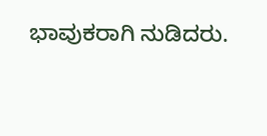ಭಾವುಕರಾಗಿ ನುಡಿದರು.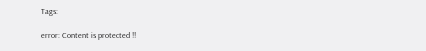Tags:

error: Content is protected !!